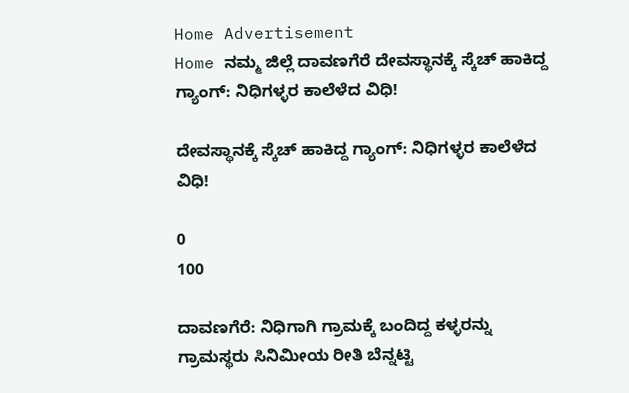Home Advertisement
Home ನಮ್ಮ ಜಿಲ್ಲೆ ದಾವಣಗೆರೆ ದೇವಸ್ಥಾನಕ್ಕೆ ಸ್ಕೆಚ್ ಹಾಕಿದ್ದ ಗ್ಯಾಂಗ್‌: ನಿಧಿಗಳ್ಳರ ಕಾಲೆಳೆದ ವಿಧಿ!

ದೇವಸ್ಥಾನಕ್ಕೆ ಸ್ಕೆಚ್ ಹಾಕಿದ್ದ ಗ್ಯಾಂಗ್‌: ನಿಧಿಗಳ್ಳರ ಕಾಲೆಳೆದ ವಿಧಿ!

0
100

ದಾವಣಗೆರೆ: ನಿಧಿಗಾಗಿ ಗ್ರಾಮಕ್ಕೆ ಬಂದಿದ್ದ ಕಳ್ಳರನ್ನು ಗ್ರಾಮಸ್ಥರು ಸಿನಿಮೀಯ ರೀತಿ ಬೆನ್ನಟ್ಟಿ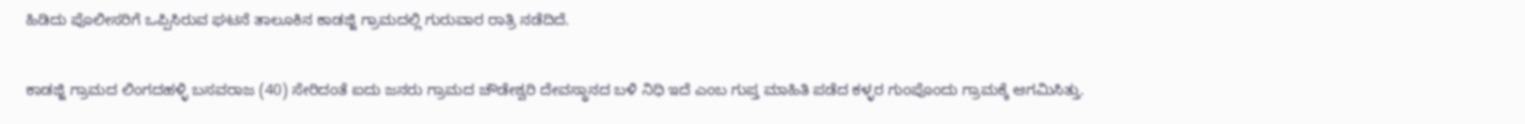ಹಿಡಿದು ಪೊಲೀಸರಿಗೆ ಒಪ್ಪಿಸಿರುವ ಘಟನೆ ತಾಲೂಕಿನ ಕಾಡಜ್ಜಿ ಗ್ರಾಮದಲ್ಲಿ ಗುರುವಾರ ರಾತ್ರಿ ನಡೆದಿದೆ.

ಕಾಡಜ್ಜಿ ಗ್ರಾಮದ ಲಿಂಗದಹಳ್ಳಿ ಬಸವರಾಜ (40) ಸೇರಿದಂತೆ ಐದು ಜನರು ಗ್ರಾಮದ ಚೌಡೇಶ್ವರಿ ದೇವಸ್ಥಾನದ ಬಳಿ ನಿಧಿ ಇದೆ ಎಂಬ ಗುಪ್ತ ಮಾಹಿತಿ ಪಡೆದ ಕಳ್ಳರ ಗುಂಪೊಂದು ಗ್ರಾಮಕ್ಕೆ ಆಗಮಿಸಿತ್ತು.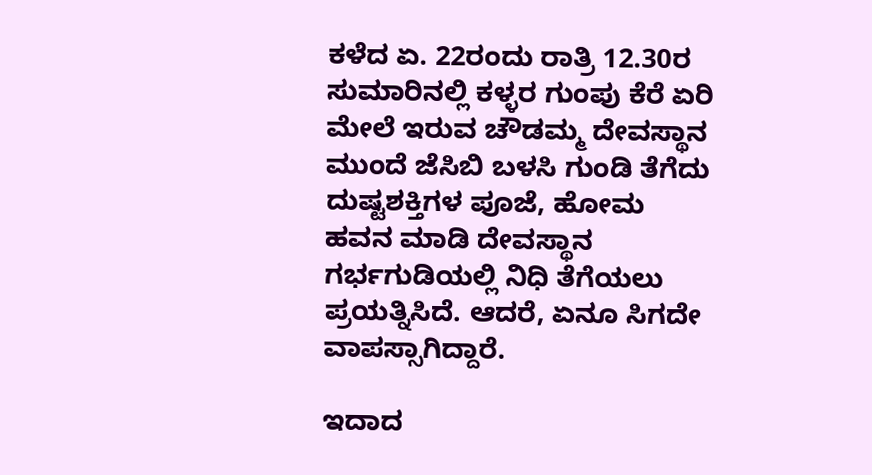ಕಳೆದ ಏ. 22ರಂದು ರಾತ್ರಿ 12.30ರ ಸುಮಾರಿನಲ್ಲಿ ಕಳ್ಳರ ಗುಂಪು ಕೆರೆ ಏರಿ ಮೇಲೆ ಇರುವ ಚೌಡಮ್ಮ ದೇವಸ್ಥಾನ ಮುಂದೆ ಜೆಸಿಬಿ ಬಳಸಿ ಗುಂಡಿ ತೆಗೆದು ದುಷ್ಟಶಕ್ತಿಗಳ ಪೂಜೆ, ಹೋಮ ಹವನ ಮಾಡಿ ದೇವಸ್ಥಾನ ಗರ್ಭಗುಡಿಯಲ್ಲಿ ನಿಧಿ ತೆಗೆಯಲು ಪ್ರಯತ್ನಿಸಿದೆ. ಆದರೆ, ಏನೂ ಸಿಗದೇ ವಾಪಸ್ಸಾಗಿದ್ದಾರೆ.

ಇದಾದ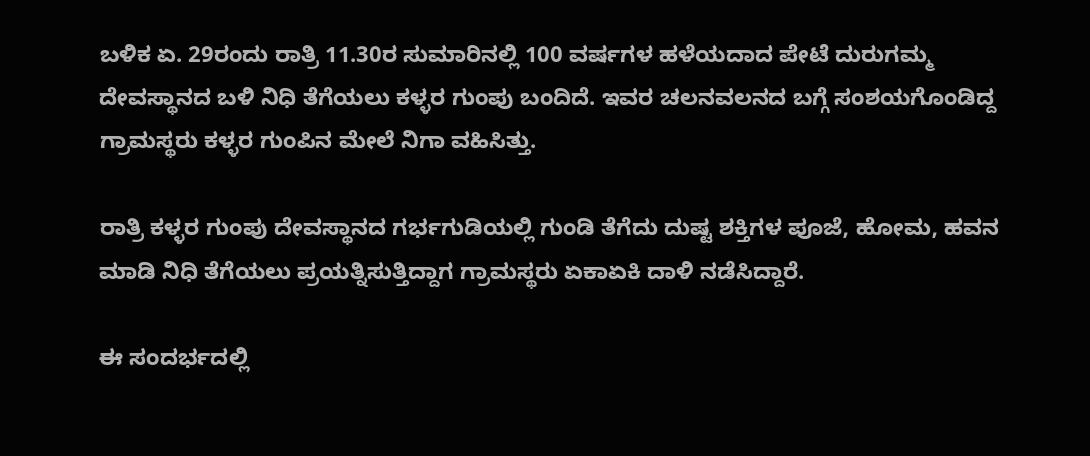ಬಳಿಕ ಏ. 29ರಂದು ರಾತ್ರಿ 11.30ರ ಸುಮಾರಿನಲ್ಲಿ 100 ವರ್ಷಗಳ ಹಳೆಯದಾದ ಪೇಟೆ ದುರುಗಮ್ಮ ದೇವಸ್ಥಾನದ ಬಳಿ ನಿಧಿ ತೆಗೆಯಲು ಕಳ್ಳರ ಗುಂಪು ಬಂದಿದೆ. ಇವರ ಚಲನವಲನದ ಬಗ್ಗೆ ಸಂಶಯಗೊಂಡಿದ್ದ ಗ್ರಾಮಸ್ಥರು ಕಳ್ಳರ ಗುಂಪಿನ ಮೇಲೆ ನಿಗಾ ವಹಿಸಿತ್ತು.

ರಾತ್ರಿ ಕಳ್ಳರ ಗುಂಪು ದೇವಸ್ಥಾನದ ಗರ್ಭಗುಡಿಯಲ್ಲಿ ಗುಂಡಿ ತೆಗೆದು ದುಷ್ಟ ಶಕ್ತಿಗಳ ಪೂಜೆ, ಹೋಮ, ಹವನ ಮಾಡಿ ನಿಧಿ ತೆಗೆಯಲು ಪ್ರಯತ್ನಿಸುತ್ತಿದ್ದಾಗ ಗ್ರಾಮಸ್ಥರು ಏಕಾಏಕಿ ದಾಳಿ ನಡೆಸಿದ್ದಾರೆ.

ಈ ಸಂದರ್ಭದಲ್ಲಿ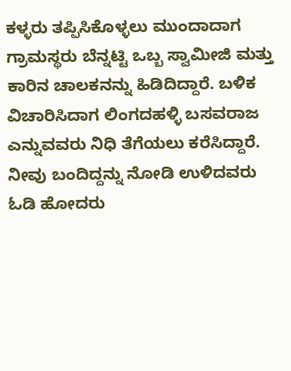ಕಳ್ಳರು ತಪ್ಪಿಸಿಕೊಳ್ಳಲು ಮುಂದಾದಾಗ ಗ್ರಾಮಸ್ಥರು ಬೆನ್ನಟ್ಟಿ ಒಬ್ಬ ಸ್ವಾಮೀಜಿ ಮತ್ತು ಕಾರಿನ ಚಾಲಕನನ್ನು ಹಿಡಿದಿದ್ದಾರೆ. ಬಳಿಕ ವಿಚಾರಿಸಿದಾಗ ಲಿಂಗದಹಳ್ಳಿ ಬಸವರಾಜ ಎನ್ನುವವರು ನಿಧಿ ತೆಗೆಯಲು ಕರೆಸಿದ್ದಾರೆ. ನೀವು ಬಂದಿದ್ದನ್ನು ನೋಡಿ ಉಳಿದವರು ಓಡಿ ಹೋದರು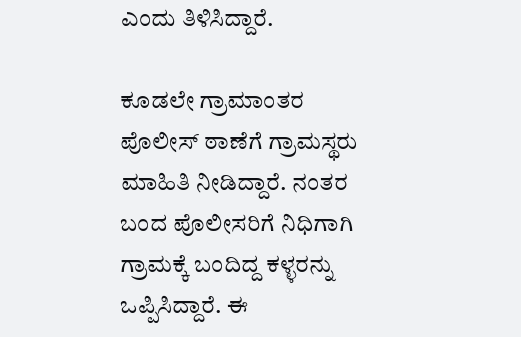ಎಂದು ತಿಳಿಸಿದ್ದಾರೆ.

ಕೂಡಲೇ ಗ್ರಾಮಾಂತರ ಪೊಲೀಸ್ ಠಾಣೆಗೆ ಗ್ರಾಮಸ್ಥರು ಮಾಹಿತಿ ನೀಡಿದ್ದಾರೆ. ನಂತರ ಬಂದ ಪೊಲೀಸರಿಗೆ ನಿಧಿಗಾಗಿ ಗ್ರಾಮಕ್ಕೆ ಬಂದಿದ್ದ ಕಳ್ಳರನ್ನು ಒಪ್ಪಿಸಿದ್ದಾರೆ. ಈ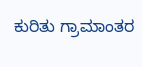ಕುರಿತು ಗ್ರಾಮಾಂತರ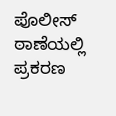ಪೊಲೀಸ್ ಠಾಣೆಯಲ್ಲಿ ಪ್ರಕರಣ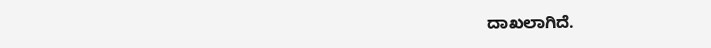ದಾಖಲಾಗಿದೆ.